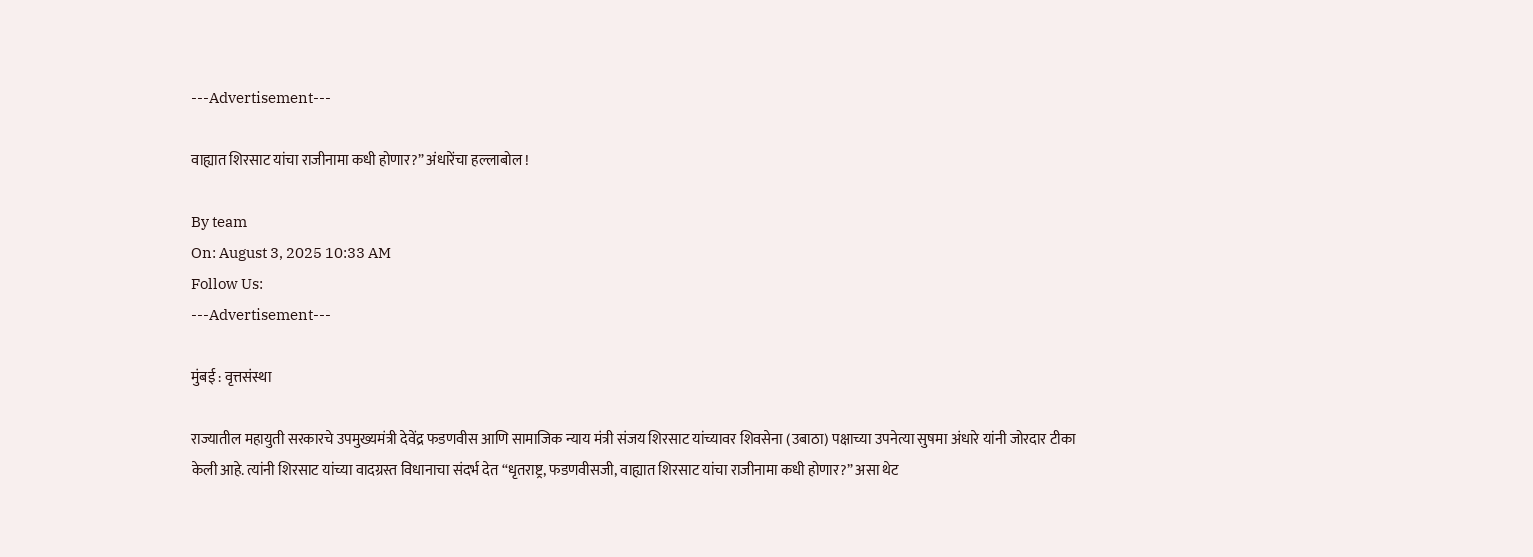---Advertisement---

वाह्यात शिरसाट यांचा राजीनामा कधी होणार?” अंधारेंचा हल्लाबोल !

By team
On: August 3, 2025 10:33 AM
Follow Us:
---Advertisement---

मुंबई : वृत्तसंस्था

राज्यातील महायुती सरकारचे उपमुख्यमंत्री देवेंद्र फडणवीस आणि सामाजिक न्याय मंत्री संजय शिरसाट यांच्यावर शिवसेना (उबाठा) पक्षाच्या उपनेत्या सुषमा अंधारे यांनी जोरदार टीका केली आहे. त्यांनी शिरसाट यांच्या वादग्रस्त विधानाचा संदर्भ देत “धृतराष्ट्र, फडणवीसजी, वाह्यात शिरसाट यांचा राजीनामा कधी होणार?” असा थेट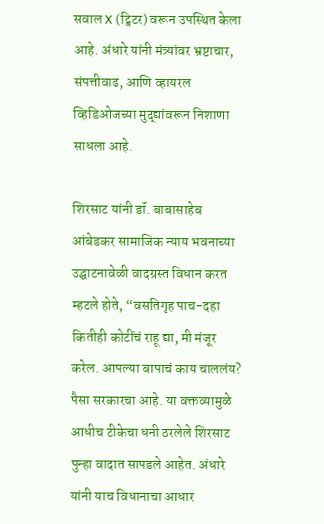सवाल X (ट्विटर) वरून उपस्थित केला आहे. अंधारे यांनी मंत्र्यांवर भ्रष्टाचार, संपत्तीवाढ, आणि व्हायरल व्हिडिओजच्या मुद्द्यांवरून निशाणा साधला आहे.

शिरसाट यांनी डॉ. बाबासाहेब आंबेडकर सामाजिक न्याय भवनाच्या उद्घाटनावेळी वादग्रस्त विधान करत म्हटले होते, “वसतिगृह पाच-दहा कितीही कोटींचं राहू द्या, मी मंजूर करेल. आपल्या बापाचं काय चाललंय? पैसा सरकारचा आहे. या वक्तव्यामुळे आधीच टीकेचा धनी ठरलेले शिरसाट पुन्हा वादात सापडले आहेत. अंधारे यांनी याच विधानाचा आधार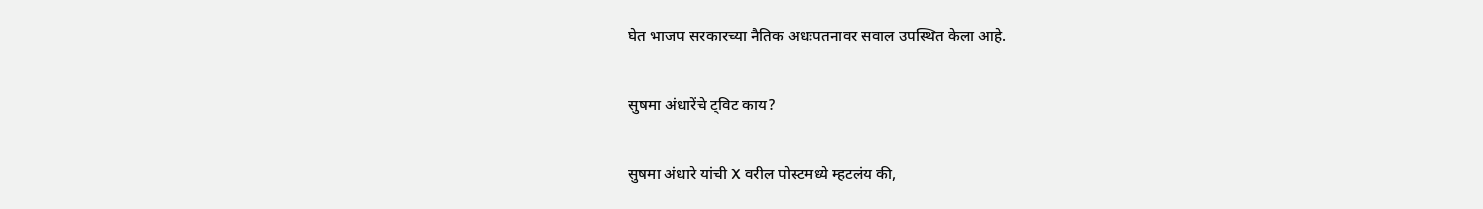घेत भाजप सरकारच्या नैतिक अधःपतनावर सवाल उपस्थित केला आहे.

सुषमा अंधारेंचे ट्विट काय?

सुषमा अंधारे यांची X वरील पोस्टमध्ये म्हटलंय की,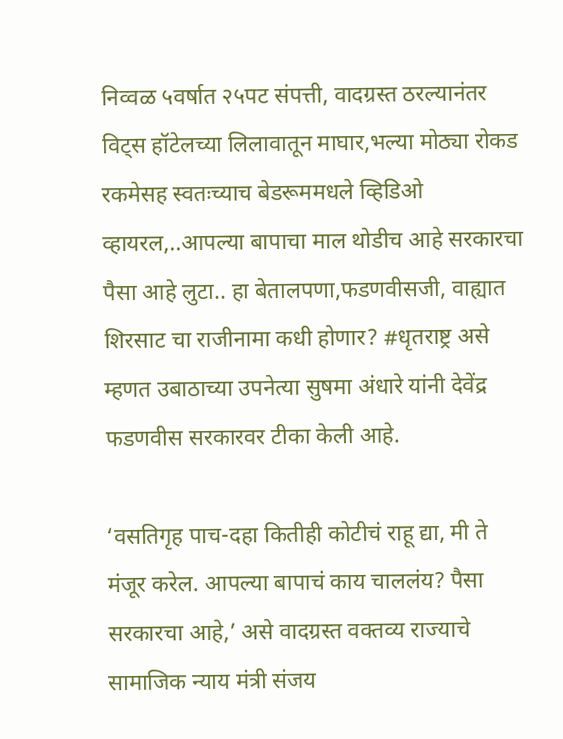निव्वळ ५वर्षात २५पट संपत्ती, वादग्रस्त ठरल्यानंतर विट्स हॉटेलच्या लिलावातून माघार,भल्या मोठ्या रोकड रकमेसह स्वतःच्याच बेडरूममधले व्हिडिओ व्हायरल,..आपल्या बापाचा माल थोडीच आहे सरकारचा पैसा आहे लुटा.. हा बेतालपणा,फडणवीसजी, वाह्यात शिरसाट चा राजीनामा कधी होणार? #धृतराष्ट्र असे म्हणत उबाठाच्या उपनेत्या सुषमा अंधारे यांनी देवेंद्र फडणवीस सरकारवर टीका केली आहे.

‘वसतिगृह पाच-दहा कितीही कोटीचं राहू द्या, मी ते मंजूर करेल. आपल्या बापाचं काय चाललंय? पैसा सरकारचा आहे,’ असे वादग्रस्त वक्तव्य राज्याचे सामाजिक न्याय मंत्री संजय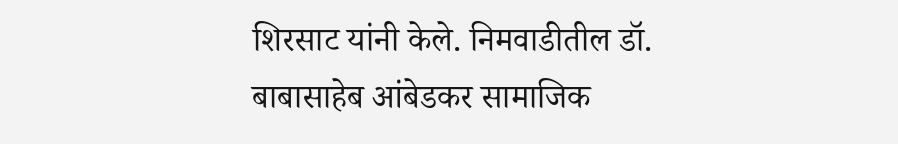शिरसाट यांनी केले. निमवाडीतील डॉ. बाबासाहेब आंबेडकर सामाजिक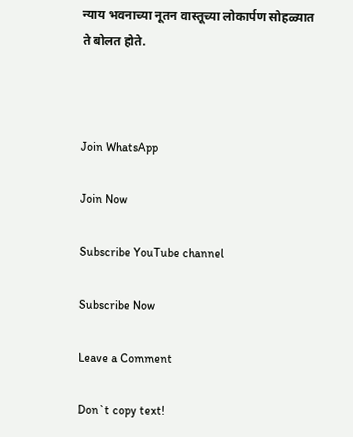न्याय भवनाच्या नूतन वास्तूच्या लोकार्पण सोहळ्यात ते बोलत होते.



Join WhatsApp

Join Now

Subscribe YouTube channel

Subscribe Now

Leave a Comment

Don`t copy text!